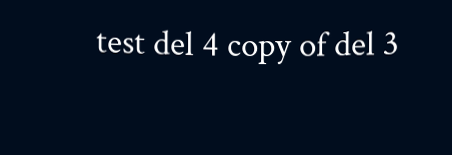test del 4 copy of del 3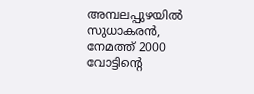അമ്പലപ്പുഴയിൽ സുധാകരൻ, നേമത്ത് 2000 വോട്ടിന്റെ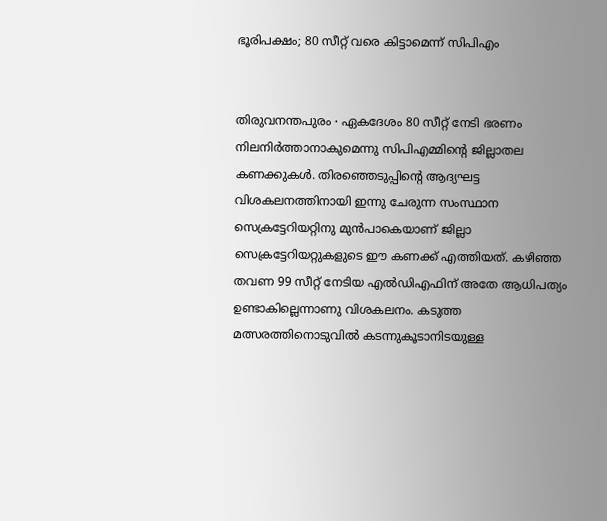ഭൂരിപക്ഷം; 80 സീറ്റ് വരെ കിട്ടാമെന്ന് സിപിഎം


തിരുവനന്തപുരം ∙ ഏകദേശം 80 സീറ്റ് നേടി ഭരണം നിലനിർത്താനാകുമെന്നു സിപിഎമ്മിന്റെ ജില്ലാതല കണക്കുകൾ. തിരഞ്ഞെടുപ്പിന്റെ ആദ്യഘട്ട വിശകലനത്തിനായി ഇന്നു ചേരുന്ന സംസ്ഥാന സെക്രട്ടേറിയറ്റിനു മുൻപാകെയാണ് ജില്ലാ സെക്രട്ടേറിയറ്റുകളുടെ ഈ കണക്ക് എത്തിയത്. കഴിഞ്ഞ തവണ 99 സീറ്റ് നേടിയ എൽഡിഎഫിന് അതേ ആധിപത്യം ഉണ്ടാകില്ലെന്നാണു വിശകലനം. കടുത്ത മത്സരത്തിനൊടുവിൽ കടന്നുകൂടാനിടയുള്ള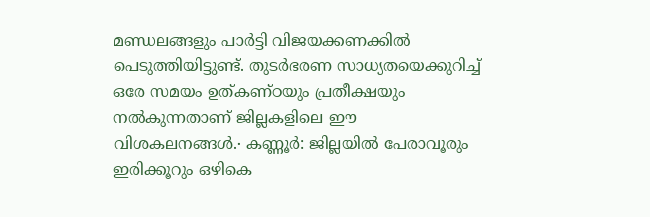മണ്ഡലങ്ങളും പാർട്ടി വിജയക്കണക്കിൽ പെടുത്തിയിട്ടുണ്ട്. തുടർഭരണ സാധ്യതയെക്കുറിച്ച് ഒരേ സമയം ഉത്കണ്ഠയും പ്രതീക്ഷയും നൽകുന്നതാണ് ജില്ലകളിലെ ഈ വിശകലനങ്ങൾ.∙ കണ്ണൂർ: ജില്ലയില്‍ പേരാവൂരും ഇരിക്കൂറും ഒഴികെ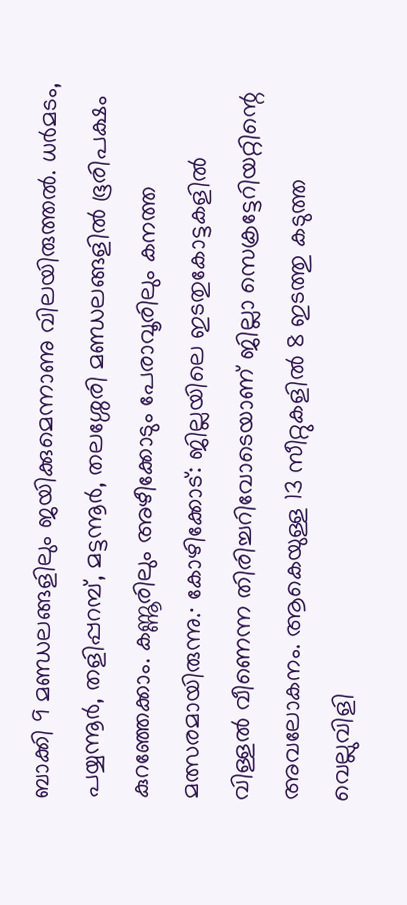ബാക്കി 9 മണ്ഡലങ്ങളിലും ജയിക്കുമെന്നാണു വിലയിരുത്തൽ. ധർമടം, പയ്യന്നൂർ, തളിപ്പറമ്പ്, മട്ടന്നൂർ, തലശ്ശേരി മണ്ഡലങ്ങളിൽ ഭൂരിപക്ഷം കുറഞ്ഞേക്കാം. കണ്ണൂരിലും അഴീക്കോടും പേരാവൂരിലും കനത്ത മത്സരമായിരുന്നു.∙ കോഴിക്കോട്: ജില്ലയിലെ ഇടതുകോട്ടകളിൽ വിള്ളൽ വീണെന്ന തിരിച്ചറിവോടെയാണ് ജില്ലാ സെക്രട്ടേറിയറ്റിന്റെ അവലോകനം. ആകെയുള്ള 13 സീറ്റുകളിൽ 8 ഇടത്തു കടുത്ത വെല്ലുവിളി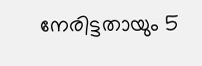നേരിട്ടതായും 5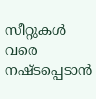സീറ്റുകൾ വരെ നഷ്ടപ്പെടാൻ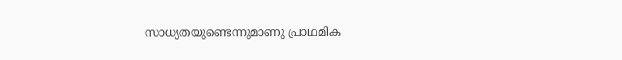സാധ്യതയുണ്ടെന്നുമാണു പ്രാഥമിക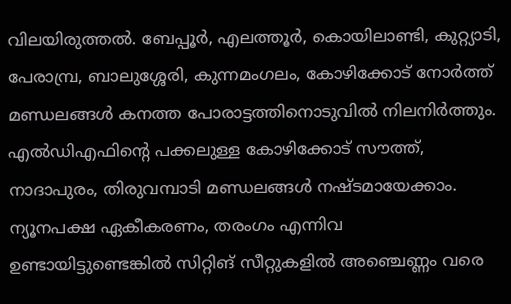വിലയിരുത്തൽ. ബേപ്പൂർ, എലത്തൂർ, കൊയിലാണ്ടി, കുറ്റ്യാടി, പേരാമ്പ്ര, ബാലുശ്ശേരി, കുന്നമംഗലം, കോഴിക്കോട് നോർത്ത് മണ്ഡലങ്ങൾ കനത്ത പോരാട്ടത്തിനൊടുവിൽ നിലനിർത്തും. എൽഡിഎഫിന്റെ പക്കലുള്ള കോഴിക്കോട് സൗത്ത്, നാദാപുരം, തിരുവമ്പാടി മണ്ഡലങ്ങൾ നഷ്ടമായേക്കാം. ന്യൂനപക്ഷ ഏകീകരണം, തരംഗം എന്നിവ ഉണ്ടായിട്ടുണ്ടെങ്കിൽ സിറ്റിങ് സീറ്റുകളിൽ അഞ്ചെണ്ണം വരെ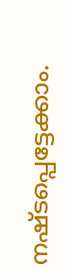നഷ്ടപ്പെട്ടേക്കാം.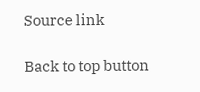Source link

Back to top button